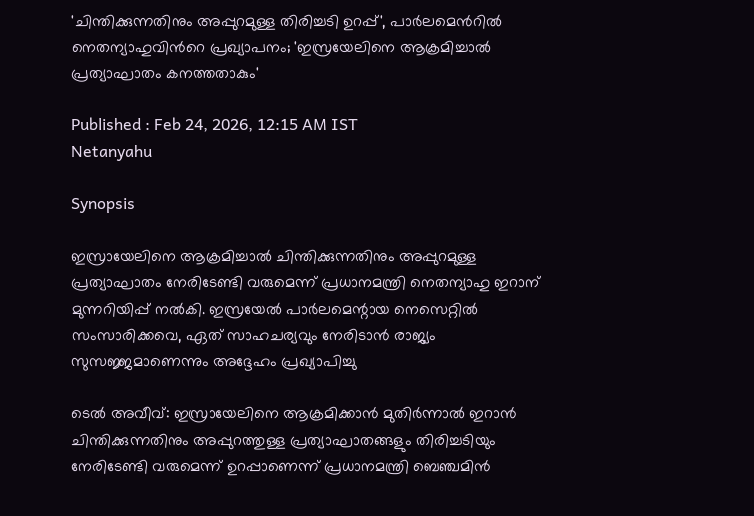'ചിന്തിക്കുന്നതിനും അപ്പുറമുള്ള തിരിച്ചടി ഉറപ്പ്', പാർലമെന്‍റിൽ നെതന്യാഹുവിന്‍റെ പ്രഖ്യാപനം; 'ഇസ്രയേലിനെ ആക്രമിച്ചാൽ പ്രത്യാഘാതം കനത്തതാകും'

Published : Feb 24, 2026, 12:15 AM IST
Netanyahu

Synopsis

ഇസ്രായേലിനെ ആക്രമിച്ചാൽ ചിന്തിക്കുന്നതിനും അപ്പുറമുള്ള പ്രത്യാഘാതം നേരിടേണ്ടി വരുമെന്ന് പ്രധാനമന്ത്രി നെതന്യാഹു ഇറാന് മുന്നറിയിപ്പ് നൽകി. ഇസ്രയേൽ പാർലമെന്റായ നെസെറ്റിൽ സംസാരിക്കവെ, ഏത് സാഹചര്യവും നേരിടാൻ രാജ്യം സുസജ്ജമാണെന്നും അദ്ദേഹം പ്രഖ്യാപിച്ചു

ടെൽ അവീവ്: ഇസ്രായേലിനെ ആക്രമിക്കാൻ മുതിർന്നാൽ ഇറാൻ ചിന്തിക്കുന്നതിനും അപ്പുറത്തുള്ള പ്രത്യാഘാതങ്ങളും തിരിച്ചടിയും നേരിടേണ്ടി വരുമെന്ന് ഉറപ്പാണെന്ന് പ്രധാനമന്ത്രി ബെഞ്ചമിൻ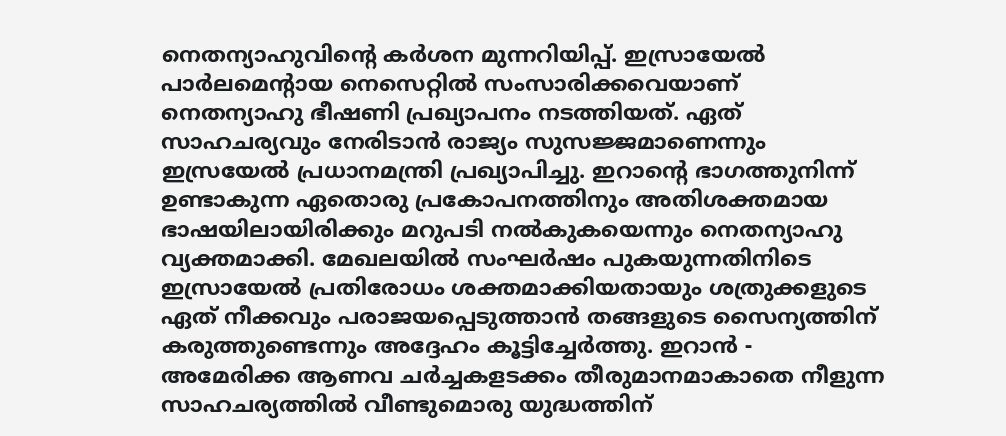നെതന്യാഹുവിന്റെ കർശന മുന്നറിയിപ്പ്. ഇസ്രായേൽ പാർലമെന്റായ നെസെറ്റിൽ സംസാരിക്കവെയാണ് നെതന്യാഹു ഭീഷണി പ്രഖ്യാപനം നടത്തിയത്. ഏത് സാഹചര്യവും നേരിടാൻ രാജ്യം സുസജ്ജമാണെന്നും ഇസ്രയേൽ പ്രധാനമന്ത്രി പ്രഖ്യാപിച്ചു. ഇറാന്റെ ഭാഗത്തുനിന്ന് ഉണ്ടാകുന്ന ഏതൊരു പ്രകോപനത്തിനും അതിശക്തമായ ഭാഷയിലായിരിക്കും മറുപടി നൽകുകയെന്നും നെതന്യാഹു വ്യക്തമാക്കി. മേഖലയിൽ സംഘർഷം പുകയുന്നതിനിടെ ഇസ്രായേൽ പ്രതിരോധം ശക്തമാക്കിയതായും ശത്രുക്കളുടെ ഏത് നീക്കവും പരാജയപ്പെടുത്താൻ തങ്ങളുടെ സൈന്യത്തിന് കരുത്തുണ്ടെന്നും അദ്ദേഹം കൂട്ടിച്ചേർത്തു. ഇറാൻ - അമേരിക്ക ആണവ ചർച്ചകളടക്കം തീരുമാനമാകാതെ നീളുന്ന സാഹചര്യത്തിൽ വീണ്ടുമൊരു യുദ്ധത്തിന്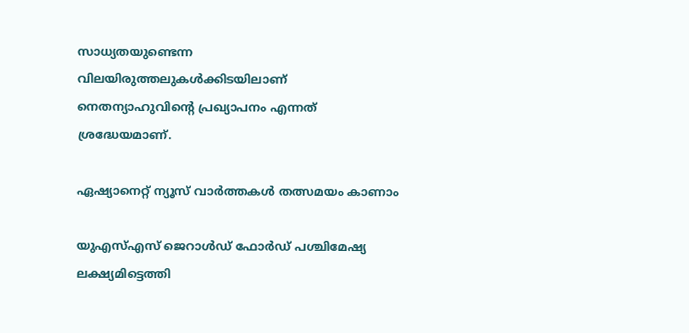സാധ്യതയുണ്ടെന്ന വിലയിരുത്തലുകൾക്കിടയിലാണ് നെതന്യാഹുവിന്‍റെ പ്രഖ്യാപനം എന്നത് ശ്രദ്ധേയമാണ്.

ഏഷ്യാനെറ്റ് ന്യൂസ് വാർത്തകൾ തത്സമയം കാണാം

യുഎസ്എസ് ജെറാൾഡ് ഫോർഡ് പശ്ചിമേഷ്യ ലക്ഷ്യമിട്ടെത്തി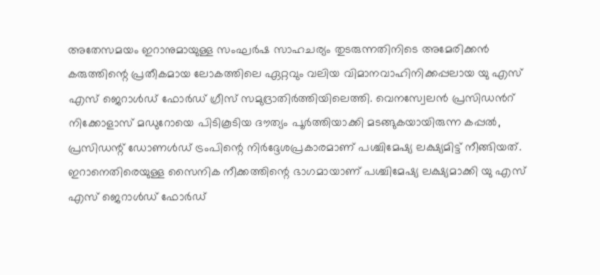അതേസമയം ഇറാനുമായുള്ള സംഘർഷ സാഹചര്യം തുടരുന്നതിനിടെ അമേരിക്കൻ കരുത്തിന്റെ പ്രതീകമായ ലോകത്തിലെ ഏറ്റവും വലിയ വിമാനവാഹിനിക്കപ്പലായ യു എസ് എസ് ജെറാൾഡ് ഫോർഡ് ഗ്രീസ് സമുദ്രാതിർത്തിയിലെത്തി. വെനസ്വേലൻ പ്രസിഡന്‍റ് നിക്കോളാസ് മഡുറോയെ പിടികൂടിയ ദൗത്യം പൂർത്തിയാക്കി മടങ്ങുകയായിരുന്ന കപ്പൽ, പ്രസിഡന്റ് ഡോണൾഡ് ട്രംപിന്റെ നിർദ്ദേശപ്രകാരമാണ് പശ്ചിമേഷ്യ ലക്ഷ്യമിട്ട് നീങ്ങിയത്. ഇറാനെതിരെയുള്ള സൈനിക നീക്കത്തിന്റെ ഭാഗമായാണ് പശ്ചിമേഷ്യ ലക്ഷ്യമാക്കി യു എസ് എസ് ജെറാൾഡ് ഫോർഡ്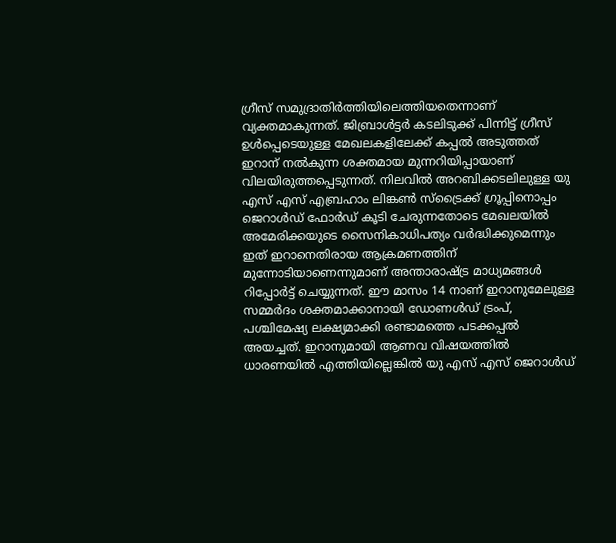ഗ്രീസ് സമുദ്രാതിർത്തിയിലെത്തിയതെന്നാണ് വ്യക്തമാകുന്നത്. ജിബ്രാൾട്ടർ കടലിടുക്ക് പിന്നിട്ട് ഗ്രീസ് ഉൾപ്പെടെയുള്ള മേഖലകളിലേക്ക് കപ്പൽ അടുത്തത് ഇറാന് നൽകുന്ന ശക്തമായ മുന്നറിയിപ്പായാണ് വിലയിരുത്തപ്പെടുന്നത്. നിലവിൽ അറബിക്കടലിലുള്ള യു എസ് എസ് എബ്രഹാം ലിങ്കൺ സ്ട്രൈക്ക് ഗ്രൂപ്പിനൊപ്പം ജെറാൾഡ് ഫോർഡ് കൂടി ചേരുന്നതോടെ മേഖലയിൽ അമേരിക്കയുടെ സൈനികാധിപത്യം വർദ്ധിക്കുമെന്നും ഇത് ഇറാനെതിരായ ആക്രമണത്തിന് മുന്നോടിയാണെന്നുമാണ് അന്താരാഷ്ട്ര മാധ്യമങ്ങൾ റിപ്പോർട്ട് ചെയ്യുന്നത്. ഈ മാസം 14 നാണ് ഇറാനുമേലുള്ള സമ്മർദം ശക്തമാക്കാനായി ഡോണൾഡ് ട്രംപ്, പശ്ചിമേഷ്യ ലക്ഷ്യമാക്കി രണ്ടാമത്തെ പടക്കപ്പൽ അയച്ചത്. ഇറാനുമായി ആണവ വിഷയത്തിൽ ധാരണയിൽ എത്തിയില്ലെങ്കിൽ യു എസ് എസ് ജെറാൾഡ്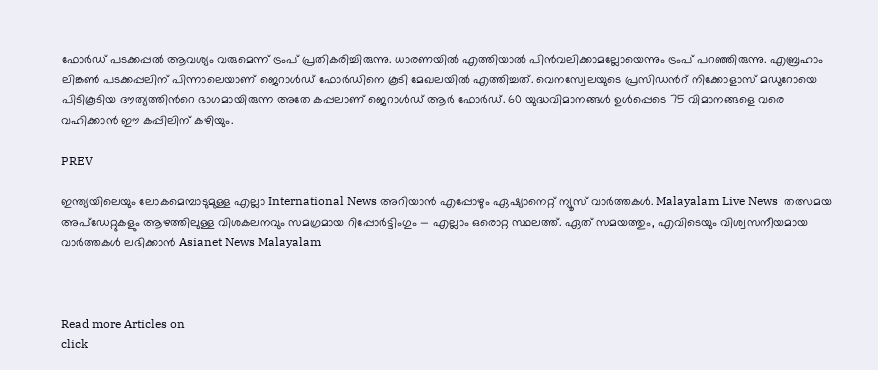ഫോർഡ് പടക്കപ്പൽ ആവശ്യം വരുമെന്ന് ട്രംപ് പ്രതികരിച്ചിരുന്നു. ധാരണയിൽ എത്തിയാൽ പിൻവലിക്കാമല്ലോയെന്നും ട്രംപ് പറഞ്ഞിരുന്നു. എബ്രഹാം ലിങ്കണ്‍ പടക്കപ്പലിന് പിന്നാലെയാണ് ജെറാൾഡ് ഫോർഡിനെ കൂടി മേഖലയിൽ എത്തിച്ചത്. വെനസ്വേലയുടെ പ്രസിഡന്‍റ് നിക്കോളാസ് മഡുറോയെ പിടികൂടിയ ദൗത്യത്തിന്‍റെ ഭാഗമായിരുന്ന അതേ കപ്പലാണ് ജെറാൾഡ് ആർ ഫോർഡ്. 60 യുദ്ധവിമാനങ്ങൾ ഉൾപ്പെടെ 75 വിമാനങ്ങളെ വരെ വഹിക്കാൻ ഈ കപ്പിലിന് കഴിയും.

PREV

ഇന്ത്യയിലെയും ലോകമെമ്പാടുമുള്ള എല്ലാ International News അറിയാൻ എപ്പോഴും ഏഷ്യാനെറ്റ് ന്യൂസ് വാർത്തകൾ. Malayalam Live News  തത്സമയ അപ്‌ഡേറ്റുകളും ആഴത്തിലുള്ള വിശകലനവും സമഗ്രമായ റിപ്പോർട്ടിംഗും — എല്ലാം ഒരൊറ്റ സ്ഥലത്ത്. ഏത് സമയത്തും, എവിടെയും വിശ്വസനീയമായ വാർത്തകൾ ലഭിക്കാൻ Asianet News Malayalam



Read more Articles on
click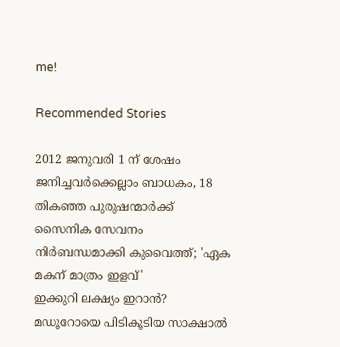me!

Recommended Stories

2012 ജനുവരി 1 ന് ശേഷം ജനിച്ചവർക്കെല്ലാം ബാധകം, 18 തികഞ്ഞ പുരുഷന്മാർക്ക് സൈനിക സേവനം നിർബന്ധമാക്കി കുവൈത്ത്; 'ഏക മകന് മാത്രം ഇളവ്'
ഇക്കുറി ലക്ഷ്യം ഇറാൻ? മഡൂറോയെ പിടികൂടിയ സാക്ഷാൽ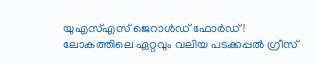യുഎസ്എസ് ജെറാൾഡ് ഫോർഡ്! ലോകത്തിലെ ഏറ്റവും വലിയ പടക്കപ്പൽ ഗ്രീസ്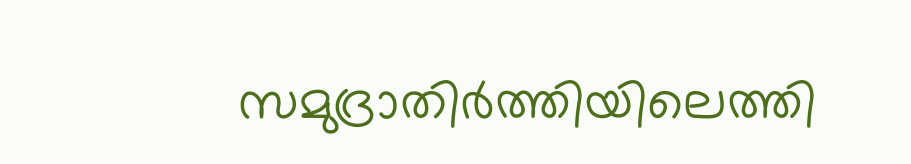സമുദ്രാതിർത്തിയിലെത്തി